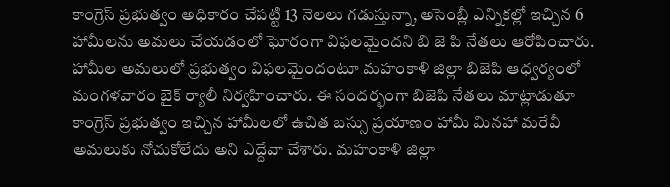కాంగ్రెస్ ప్రభుత్వం అధికారం చేపట్టి 13 నెలలు గడుస్తున్నా, అసెంబ్లీ ఎన్నికల్లో ఇచ్చిన 6 హామీలను అమలు చేయడంలో ఘోరంగా విఫలమైందని బి జె పి నేతలు ఆరోపించారు. హామీల అమలులో ప్రభుత్వం విఫలమైందంటూ మహంకాళి జిల్లా బిజెపి ఆధ్వర్యంలో మంగళవారం బైక్ ర్యాలీ నిర్వహించారు. ఈ సందర్భంగా బిజెపి నేతలు మాట్లాడుతూ కాంగ్రెస్ ప్రభుత్వం ఇచ్చిన హామీలలో ఉచిత బస్సు ప్రయాణం హామీ మినహా మరేవీ అమలుకు నోచుకోలేదు అని ఎద్దేవా చేశారు. మహంకాళి జిల్లా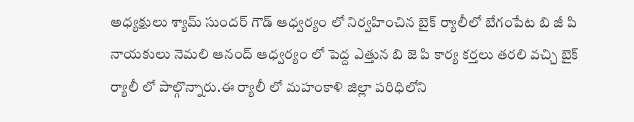అధ్యక్షులు శ్యామ్ సుందర్ గౌడ్ ఆధ్వర్యం లో నిర్వహించిన బైక్ ర్యాలీలో బేగంపేట బి జీ పి నాయకులు నెమలి ఆనంద్ ఆధ్వర్యం లో పెద్ద ఎత్తున బి జె పి కార్య కర్తలు తరలి వచ్చి బైక్ ర్యాలీ లో పాల్గొన్నారు.ఈ ర్యాలీ లో మహంకాళి జిల్లా పరిధిలోని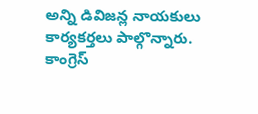అన్ని డివిజన్ల నాయకులు కార్యకర్తలు పాల్గొన్నారు.
కాంగ్రెస్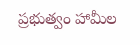ప్రభుత్వం హామీల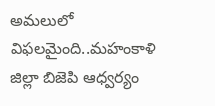అమలులో విఫలమైంది..మహంకాళి జిల్లా బిజెపి ఆధ్వర్యం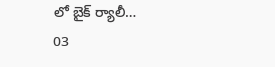లో బైక్ ర్యాలీ…
03